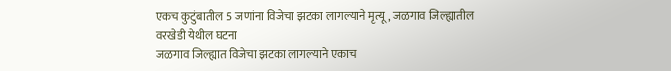एकच कुटुंबातील 5 जणांना विजेचा झटका लागल्याने मृत्यू, जळगाव जिल्ह्यातील वरखेडी येथील घटना
जळगाव जिल्ह्यात विजेचा झटका लागल्याने एकाच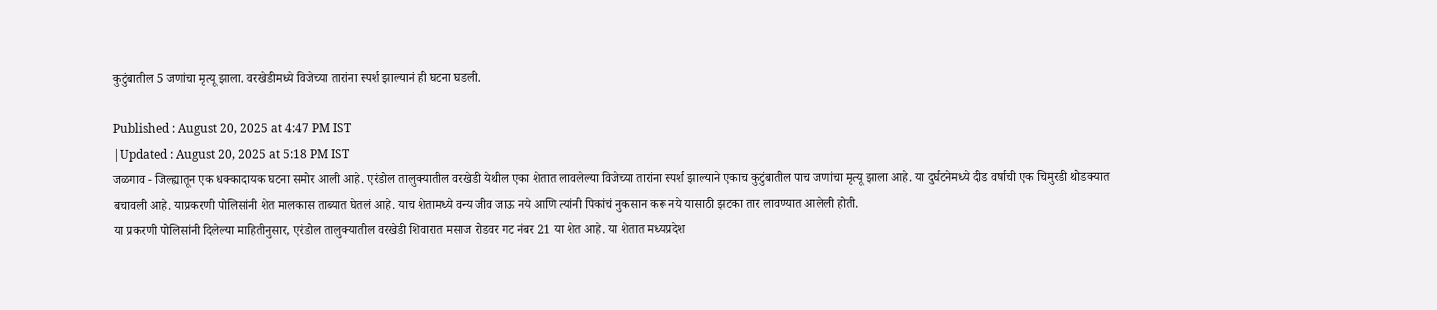कुटुंबातील 5 जणांचा मृत्यू झाला. वरखेडीमध्ये विजेच्या तारांना स्पर्श झाल्यानं ही घटना घडली.

Published : August 20, 2025 at 4:47 PM IST
|Updated : August 20, 2025 at 5:18 PM IST
जळगाव - जिल्ह्यातून एक धक्कादायक घटना समोर आली आहे. एरंडोल तालुक्यातील वरखेडी येथील एका शेतात लावलेल्या विजेच्या तारांना स्पर्श झाल्याने एकाच कुटुंबातील पाच जणांचा मृत्यू झाला आहे. या दुर्घटनेमध्ये दीड वर्षाची एक चिमुरडी थोडक्यात बचावली आहे. याप्रकरणी पोलिसांनी शेत मालकास ताब्यात घेतलं आहे. याच शेतामध्ये वन्य जीव जाऊ नये आणि त्यांनी पिकांचं नुकसान करू नये यासाठी झटका तार लावण्यात आलेली होती.
या प्रकरणी पोलिसांनी दिलेल्या माहितीनुसार, एरंडोल तालुक्यातील वरखेडी शिवारात मसाज रोडवर गट नंबर 21 या शेत आहे. या शेतात मध्यप्रदेश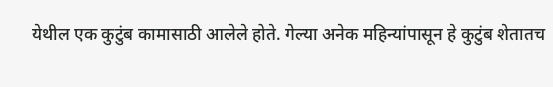येथील एक कुटुंब कामासाठी आलेले होते. गेल्या अनेक महिन्यांपासून हे कुटुंब शेतातच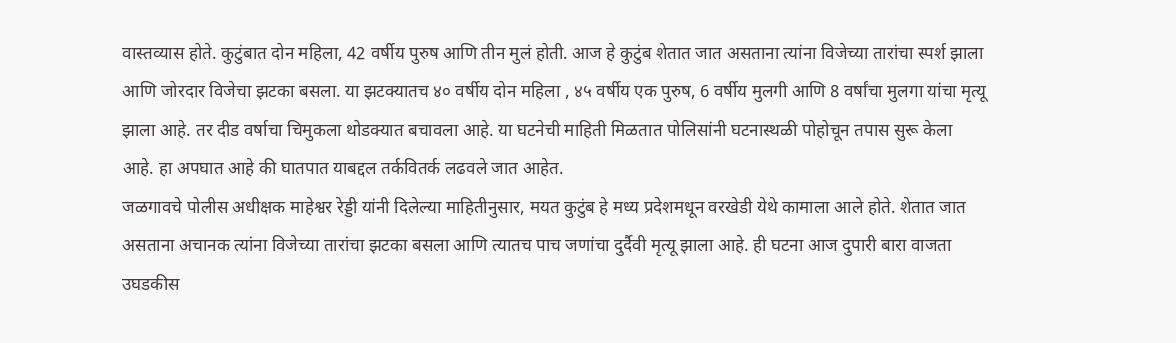वास्तव्यास होते. कुटुंबात दोन महिला, 42 वर्षीय पुरुष आणि तीन मुलं होती. आज हे कुटुंब शेतात जात असताना त्यांना विजेच्या तारांचा स्पर्श झाला आणि जोरदार विजेचा झटका बसला. या झटक्यातच ४० वर्षीय दोन महिला , ४५ वर्षीय एक पुरुष, 6 वर्षीय मुलगी आणि 8 वर्षांचा मुलगा यांचा मृत्यू झाला आहे. तर दीड वर्षाचा चिमुकला थोडक्यात बचावला आहे. या घटनेची माहिती मिळतात पोलिसांनी घटनास्थळी पोहोचून तपास सुरू केला आहे. हा अपघात आहे की घातपात याबद्दल तर्कवितर्क लढवले जात आहेत.
जळगावचे पोलीस अधीक्षक माहेश्वर रेड्डी यांनी दिलेल्या माहितीनुसार, मयत कुटुंब हे मध्य प्रदेशमधून वरखेडी येथे कामाला आले होते. शेतात जात असताना अचानक त्यांना विजेच्या तारांचा झटका बसला आणि त्यातच पाच जणांचा दुर्दैवी मृत्यू झाला आहे. ही घटना आज दुपारी बारा वाजता उघडकीस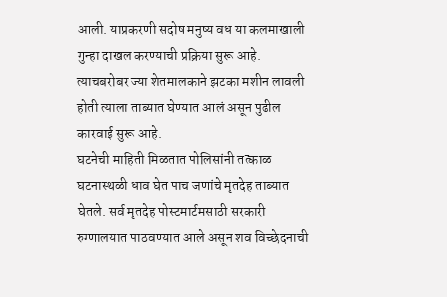आली. याप्रकरणी सदोष मनुष्य वध या कलमाखाली गुन्हा दाखल करण्याची प्रक्रिया सुरू आहे. त्याचबरोबर ज्या शेतमालकाने झटका मशीन लावली होती त्याला ताब्यात घेण्यात आलं असून पुढील कारवाई सुरू आहे.
घटनेची माहिती मिळतात पोलिसांनी तत्काळ घटनास्थळी धाव घेत पाच जणांचे मृतदेह ताब्यात घेतले. सर्व मृतदेह पोस्टमार्टमसाठी सरकारी रुग्णालयात पाठवण्यात आले असून शव विच्छेदनाची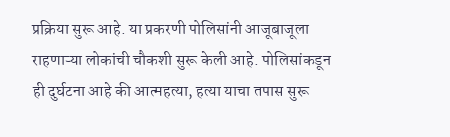प्रक्रिया सुरू आहे. या प्रकरणी पोलिसांनी आजूबाजूला राहणाऱ्या लोकांची चौकशी सुरू केली आहे. पोलिसांकडून ही दुर्घटना आहे की आत्महत्या, हत्या याचा तपास सुरू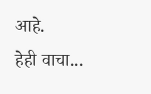आहे.
हेही वाचा...